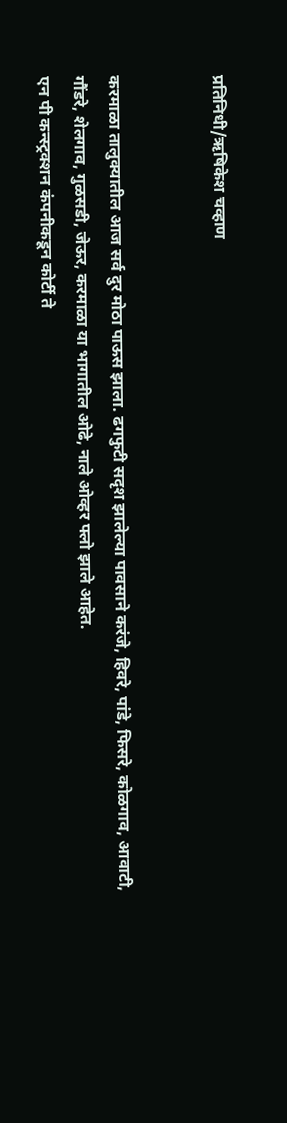प्रतिनिधी/ऋषिकेश चव्हाण


करमाळा तालुक्यातील आज सर्व दुर मोठा पाऊस झाला. ढगफुटी सदृश झालेल्या पावसाने करंजे, हिवरे, पांडे, फिसरे, कोळगाव, आवाटी, गौंडरे, शेलगाव, गुळसडी, जेऊर, करमाळा या भागातील ओढे, नाले ओव्हर फ्लो झाले आहेत.
एन पी कन्स्ट्रक्शन कंपनीकडून कोर्टी ते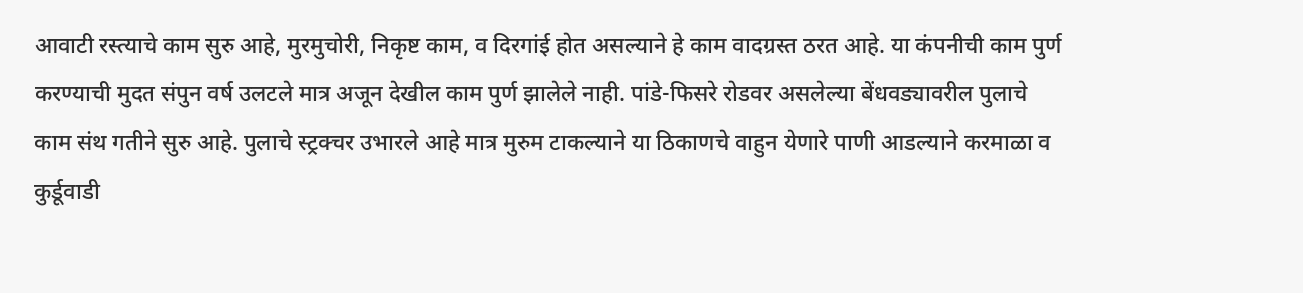आवाटी रस्त्याचे काम सुरु आहे, मुरमुचोरी, निकृष्ट काम, व दिरगांई होत असल्याने हे काम वादग्रस्त ठरत आहे. या कंपनीची काम पुर्ण करण्याची मुदत संपुन वर्ष उलटले मात्र अजून देखील काम पुर्ण झालेले नाही. पांडे-फिसरे रोडवर असलेल्या बेंधवड्यावरील पुलाचे काम संथ गतीने सुरु आहे. पुलाचे स्ट्रक्चर उभारले आहे मात्र मुरुम टाकल्याने या ठिकाणचे वाहुन येणारे पाणी आडल्याने करमाळा व कुर्डूवाडी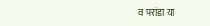व परांडा या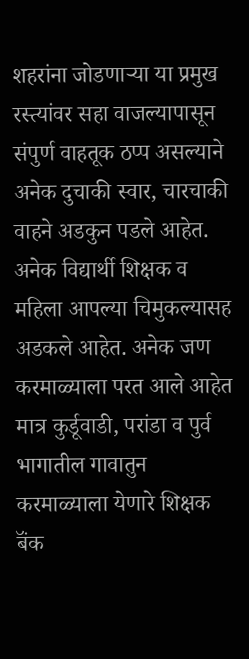शहरांना जोडणाऱ्या या प्रमुख रस्त्यांवर सहा वाजल्यापासून संपुर्ण वाहतूक ठप्प असल्याने अनेक दुचाकी स्वार, चारचाकी वाहने अडकुन पडले आहेत. अनेक विद्यार्थी शिक्षक व महिला आपल्या चिमुकल्यासह अडकले आहेत. अनेक जण करमाळ्याला परत आले आहेत मात्र कुर्डूवाडी, परांडा व पुर्व भागातील गावातुन करमाळ्याला येणारे शिक्षक बॅंक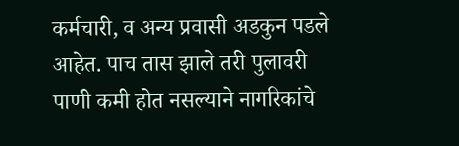कर्मचारी, व अन्य प्रवासी अडकुन पडले आहेत. पाच तास झाले तरी पुलावरी पाणी कमी होत नसल्याने नागरिकांचे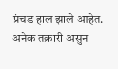प्रंचड हाल झाले आहेत.
अनेक तक्रारी असुन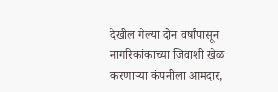देखील गेल्या दोन वर्षांपासून नागरिकांकाच्या जिवाशी खेळ करणाऱ्या कंपनीला आमदार,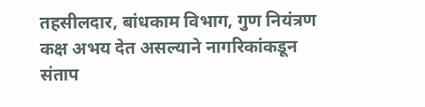तहसीलदार, बांधकाम विभाग, गुण नियंत्रण कक्ष अभय देत असल्याने नागरिकांकडून संताप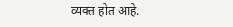व्यक्त होत आहे.